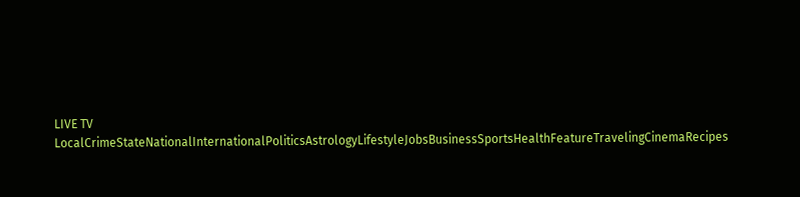LIVE TV LocalCrimeStateNationalInternationalPoliticsAstrologyLifestyleJobsBusinessSportsHealthFeatureTravelingCinemaRecipes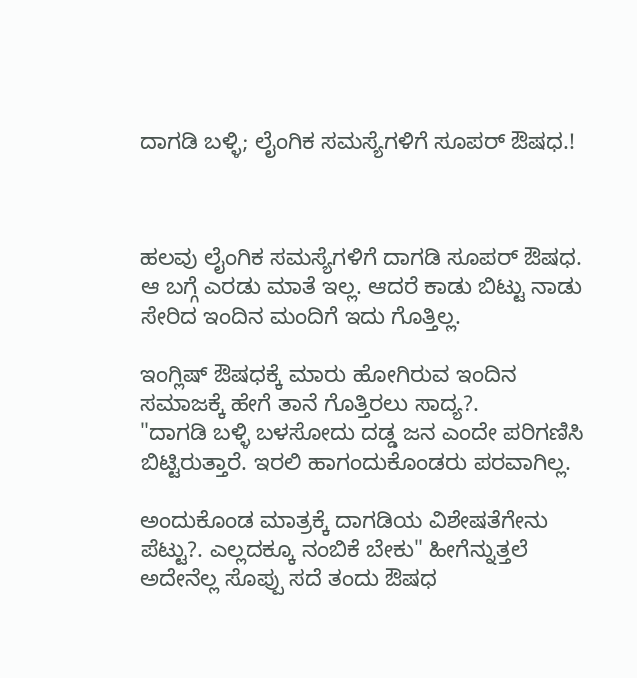ದಾಗಡಿ ಬಳ್ಳಿ; ಲೈಂಗಿಕ ಸಮಸ್ಯೆಗಳಿಗೆ ಸೂಪರ್ ಔಷಧ.!



ಹಲವು ಲೈಂಗಿಕ ಸಮಸ್ಯೆಗಳಿಗೆ ದಾಗಡಿ ಸೂಪರ್ ಔಷಧ. ಆ ಬಗ್ಗೆ ಎರಡು ಮಾತೆ ಇಲ್ಲ. ಆದರೆ ಕಾಡು ಬಿಟ್ಟು ನಾಡು ಸೇರಿದ ಇಂದಿನ ಮಂದಿಗೆ ಇದು ಗೊತ್ತಿಲ್ಲ.

ಇಂಗ್ಲಿಷ್ ಔಷಧಕ್ಕೆ ಮಾರು ಹೋಗಿರುವ ಇಂದಿನ ಸಮಾಜಕ್ಕೆ ಹೇಗೆ ತಾನೆ ಗೊತ್ತಿರಲು ಸಾದ್ಯ?.
"ದಾಗಡಿ ಬಳ್ಳಿ ಬಳಸೋದು ದಡ್ಡ ಜನ ಎಂದೇ ಪರಿಗಣಿಸಿ ಬಿಟ್ಟಿರುತ್ತಾರೆ. ಇರಲಿ ಹಾಗಂದುಕೊಂಡರು ಪರವಾಗಿಲ್ಲ.

ಅಂದುಕೊಂಡ ಮಾತ್ರಕ್ಕೆ ದಾಗಡಿಯ ವಿಶೇಷತೆಗೇನು ಪೆಟ್ಟು?. ಎಲ್ಲದಕ್ಕೂ ನಂಬಿಕೆ ಬೇಕು" ಹೀಗೆನ್ನುತ್ತಲೆ ಅದೇನೆಲ್ಲ ಸೊಪ್ಪು ಸದೆ ತಂದು ಔಷಧ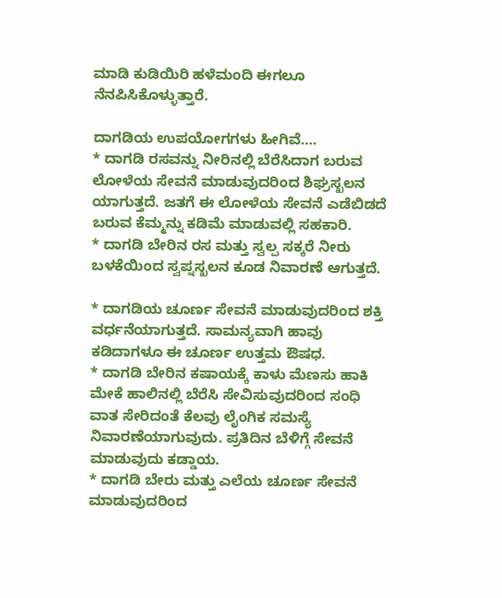ಮಾಡಿ ಕುಡಿಯಿರಿ ಹಳೆಮಂದಿ ಈಗಲೂ ನೆನಪಿಸಿಕೊಳ್ಳುತ್ತಾರೆ.

ದಾಗಡಿಯ ಉಪಯೋಗಗಳು ಹೀಗಿವೆ....
* ದಾಗಡಿ ರಸವನ್ನು ನೀರಿನಲ್ಲಿ ಬೆರೆಸಿದಾಗ ಬರುವ ಲೋಳೆಯ ಸೇವನೆ ಮಾಡುವುದರಿಂದ ಶಿಘ್ರಸ್ಖಲನ ಯಾಗುತ್ತದೆ. ಜತಗೆ ಈ ಲೋಳೆಯ ಸೇವನೆ ಎಡೆಬಿಡದೆ ಬರುವ ಕೆಮ್ಮನ್ನು ಕಡಿಮೆ ಮಾಡುವಲ್ಲಿ ಸಹಕಾರಿ.
* ದಾಗಡಿ ಬೇರಿನ ರಸ ಮತ್ತು ಸ್ವಲ್ಪ ಸಕ್ಕರೆ ನೀರು ಬಳಕೆಯಿಂದ ಸ್ವಪ್ನಸ್ಖಲನ ಕೂಡ ನಿವಾರಣೆ ಆಗುತ್ತದೆ.

* ದಾಗಡಿಯ ಚೂರ್ಣ ಸೇವನೆ ಮಾಡುವುದರಿಂದ ಶಕ್ತಿ ವರ್ಧನೆಯಾಗುತ್ತದೆ. ಸಾಮನ್ಯವಾಗಿ ಹಾವು ಕಡಿದಾಗಳೂ ಈ ಚೂರ್ಣ ಉತ್ತಮ ಔಷಧ.
* ದಾಗಡಿ ಬೇರಿನ ಕಷಾಯಕ್ಕೆ ಕಾಳು ಮೆಣಸು ಹಾಕಿ ಮೇಕೆ ಹಾಲಿನಲ್ಲಿ ಬೆರೆಸಿ ಸೇವಿಸುವುದರಿಂದ ಸಂಧಿ ವಾತ ಸೇರಿದಂತೆ ಕೆಲವು ಲೈಂಗಿಕ ಸಮಸ್ಯೆ ನಿವಾರಣೆಯಾಗುವುದು. ಪ್ರತಿದಿನ ಬೆಳಿಗ್ಗೆ ಸೇವನೆ ಮಾಡುವುದು ಕಡ್ಡಾಯ.
* ದಾಗಡಿ ಬೇರು ಮತ್ತು ಎಲೆಯ ಚೂರ್ಣ ಸೇವನೆ ಮಾಡುವುದರಿಂದ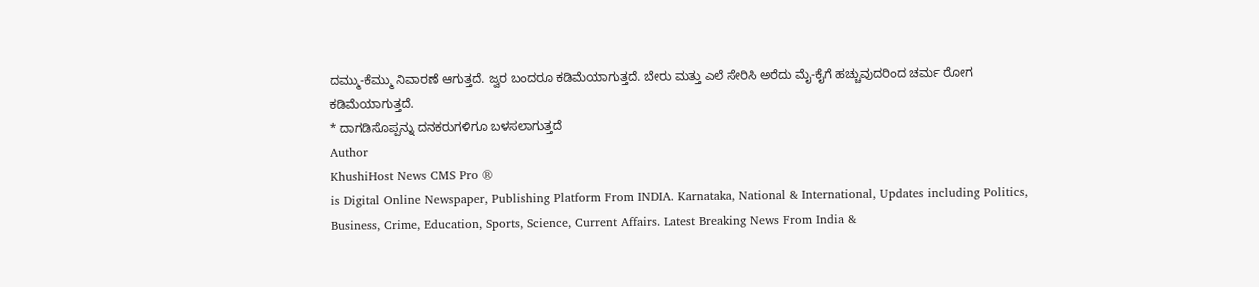ದಮ್ಮು-ಕೆಮ್ಮು ನಿವಾರಣೆ ಆಗುತ್ತದೆ. ಜ್ವರ ಬಂದರೂ ಕಡಿಮೆಯಾಗುತ್ತದೆ. ಬೇರು ಮತ್ತು ಎಲೆ ಸೇರಿಸಿ ಅರೆದು ಮೈ-ಕೈಗೆ ಹಚ್ಚುವುದರಿಂದ ಚರ್ಮ ರೋಗ ಕಡಿಮೆಯಾಗುತ್ತದೆ.
* ದಾಗಡಿಸೊಪ್ಪನ್ನು ದನಕರುಗಳಿಗೂ ಬಳಸಲಾಗುತ್ತದೆ
Author
KhushiHost News CMS Pro ®
is Digital Online Newspaper, Publishing Platform From INDIA. Karnataka, National & International, Updates including Politics, Business, Crime, Education, Sports, Science, Current Affairs. Latest Breaking News From India &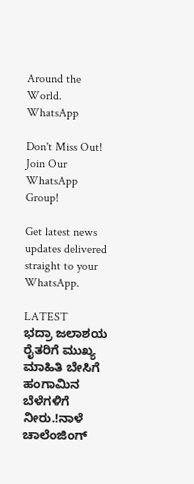Around the World.
WhatsApp

Don't Miss Out! Join Our WhatsApp Group!

Get latest news updates delivered straight to your WhatsApp.

LATEST
ಭದ್ರಾ ಜಲಾಶಯ ರೈತರಿಗೆ ಮುಖ್ಯ ಮಾಹಿತಿ ಬೇಸಿಗೆ ಹಂಗಾಮಿನ ಬೆಳೆಗಳಿಗೆ ನೀರು.!ನಾಳೆ ಚಾಲೆಂಜಿಂಗ್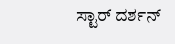ಸ್ಟಾರ್ ದರ್ಶನ್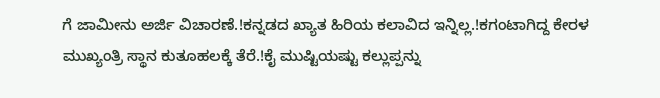ಗೆ ಜಾಮೀನು ಅರ್ಜಿ ವಿಚಾರಣೆ.!ಕನ್ನಡದ ಖ್ಯಾತ ಹಿರಿಯ ಕಲಾವಿದ ಇನ್ನಿಲ್ಲ.!ಕಗಂಟಾಗಿದ್ದ ಕೇರಳ ಮುಖ್ಯಂತ್ರಿ ಸ್ಥಾನ ಕುತೂಹಲಕ್ಕೆ ತೆರೆ.!ಕೈ ಮುಷ್ಟಿಯಷ್ಟು ಕಲ್ಲುಪ್ಪನ್ನು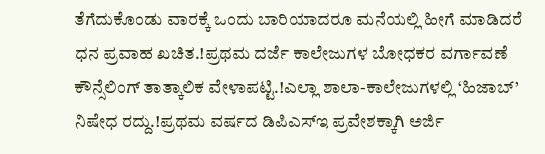ತೆಗೆದುಕೊಂಡು ವಾರಕ್ಕೆ ಒಂದು ಬಾರಿಯಾದರೂ ಮನೆಯಲ್ಲಿ ಹೀಗೆ ಮಾಡಿದರೆ ಧನ ಪ್ರವಾಹ ಖಚಿತ.!ಪ್ರಥಮ ದರ್ಜೆ ಕಾಲೇಜುಗಳ ಬೋಧಕರ ವರ್ಗಾವಣೆ ಕೌನ್ಸೆಲಿಂಗ್ ತಾತ್ಕಾಲಿಕ ವೇಳಾಪಟ್ಟಿ.!ಎಲ್ಲಾ ಶಾಲಾ-ಕಾಲೇಜುಗಳಲ್ಲಿ ‘ಹಿಜಾಬ್’ ನಿಷೇಧ ರದ್ದು.!ಪ್ರಥಮ ವರ್ಷದ ಡಿಪಿಎಸ್‍ಇ ಪ್ರವೇಶಕ್ಕಾಗಿ ಅರ್ಜಿ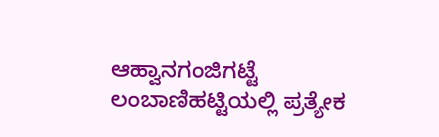ಆಹ್ವಾನಗಂಜಿಗಟ್ಟೆ ಲಂಬಾಣಿಹಟ್ಟಿಯಲ್ಲಿ ಪ್ರತ್ಯೇಕ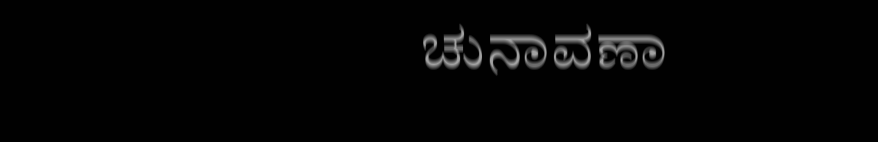ಚುನಾವಣಾ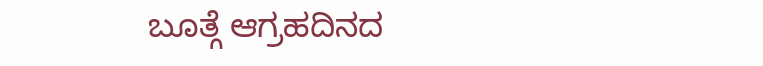ಬೂತ್ಗೆ ಆಗ್ರಹದಿನದ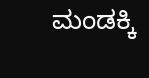ಮಂಡಕ್ಕಿ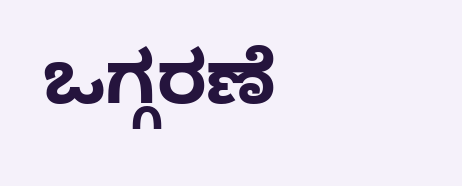ಒಗ್ಗರಣೆ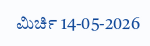ಮಿರ್ಚಿ 14-05-2026